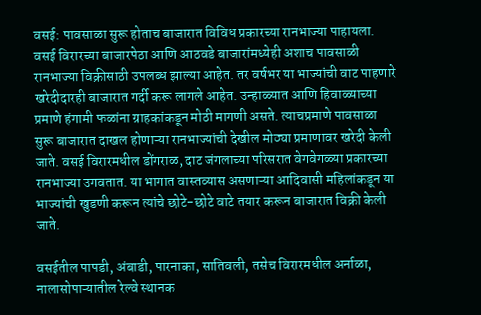वसई: पावसाळा सुरू होताच बाजारात विविध प्रकारच्या रानभाज्या पाहायला. वसई विरारच्या बाजारपेठा आणि आठवडे बाजारांमध्येही अशाच पावसाळी रानभाज्या विक्रीसाठी उपलब्ध झाल्या आहेत. तर वर्षभर या भाज्यांची वाट पाहणारे खरेदीदारही बाजारात गर्दी करू लागले आहेत. उन्हाळ्यात आणि हिवाळ्याच्या प्रमाणे हंगामी फळांना ग्राहकांकडून मोठी मागणी असते. त्याचप्रमाणे पावसाळा सुरू बाजारात दाखल होणाऱ्या रानभाज्यांची देखील मोठ्या प्रमाणावर खरेदी केली जाते. वसई विरारमधील डोंगराळ, दाट जंगलाच्या परिसरात वेगवेगळ्या प्रकारच्या रानभाज्या उगवतात. या भागात वास्तव्यास असणाऱ्या आदिवासी महिलांकडून या भाज्यांची खुडणी करून त्यांचे छोटे-छोटे वाटे तयार करून बाजारात विक्री केली जाते.

वसईतील पापडी, अंबाडी, पारनाका, सातिवली, तसेच विरारमधील अर्नाळा, नालासोपाऱ्यातील रेल्वे स्थानक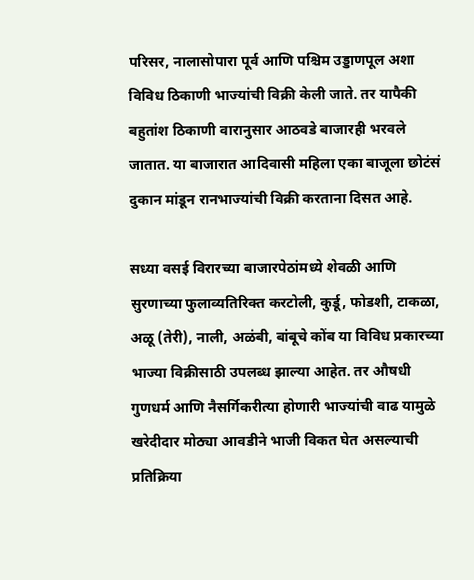परिसर, नालासोपारा पूर्व आणि पश्चिम उड्डाणपूल अशा विविध ठिकाणी भाज्यांची विक्री केली जाते. तर यापैकी बहुतांश ठिकाणी वारानुसार आठवडे बाजारही भरवले जातात. या बाजारात आदिवासी महिला एका बाजूला छोटंसं दुकान मांडून रानभाज्यांची विक्री करताना दिसत आहे.

सध्या वसई विरारच्या बाजारपेठांमध्ये शेवळी आणि सुरणाच्या फुलाव्यतिरिक्त करटोली, कुर्डू, फोडशी, टाकळा, अळू (तेरी), नाली, अळंबी, बांबूचे कोंब या विविध प्रकारच्या भाज्या विक्रीसाठी उपलब्ध झाल्या आहेत. तर औषधी गुणधर्म आणि नैसर्गिकरीत्या होणारी भाज्यांची वाढ यामुळे खरेदीदार मोठ्या आवडीने भाजी विकत घेत असल्याची प्रतिक्रिया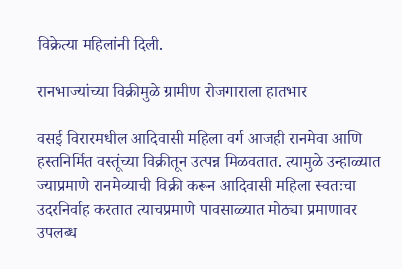विक्रेत्या महिलांनी दिली.

रानभाज्यांच्या विक्रीमुळे ग्रामीण रोजगाराला हातभार

वसई विरारमधील आदिवासी महिला वर्ग आजही रानमेवा आणि हस्तनिर्मित वस्तूंच्या विक्रीतून उत्पन्न मिळवतात. त्यामुळे उन्हाळ्यात ज्याप्रमाणे रानमेव्याची विक्री करून आदिवासी महिला स्वतःचा उदरनिर्वाह करतात त्याचप्रमाणे पावसाळ्यात मोठ्या प्रमाणावर उपलब्ध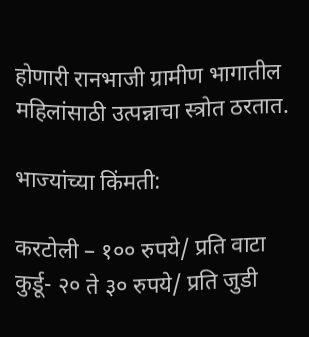होणारी रानभाजी ग्रामीण भागातील महिलांसाठी उत्पन्नाचा स्त्रोत ठरतात.

भाज्यांच्या किंमती:

करटोली – १०० रुपये/ प्रति वाटा
कुर्डू- २० ते ३० रुपये/ प्रति जुडी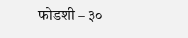फोडशी – ३०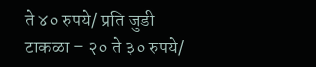ते ४० रुपये/ प्रति जुडी
टाकळा – २० ते ३० रुपये/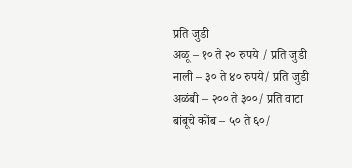प्रति जुडी
अळू – १० ते २० रुपये / प्रति जुडी
नाली – ३० ते ४० रुपये/ प्रति जुडी
अळंबी – २०० ते ३००/ प्रति वाटा
बांबूचे कोंब – ५० ते ६०/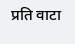प्रति वाटा